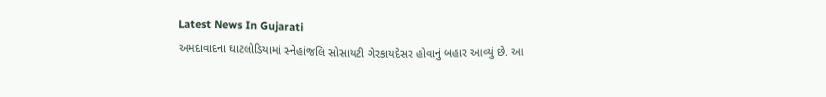Latest News In Gujarati
અમદાવાદના ઘાટલોડિયામાં સ્નેહાંજલિ સોસાયટી ગેરકાયદેસર હોવાનું બહાર આવ્યું છે. આ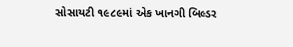સોસાયટી ૧૯૮૯માં એક ખાનગી બિલ્ડર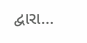દ્વારા…